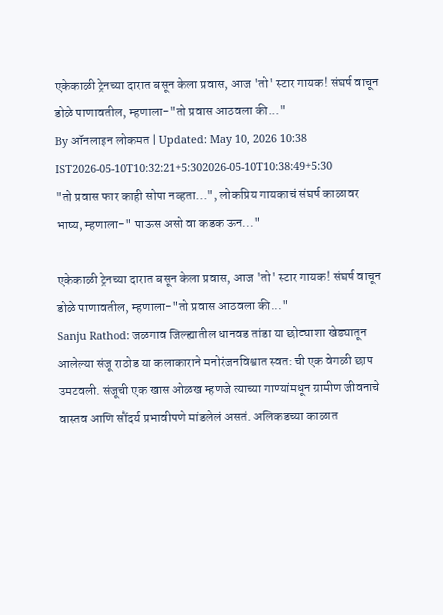एकेकाळी ट्रेनच्या दारात बसून केला प्रवास, आज 'तो' स्टार गायक! संघर्ष वाचून डोळे पाणावतील, म्हणाला-"तो प्रवास आठवला की..."
By ऑनलाइन लोकमत | Updated: May 10, 2026 10:38 IST2026-05-10T10:32:21+5:302026-05-10T10:38:49+5:30
"तो प्रवास फार काही सोपा नव्हता...", लोकप्रिय गायकाचं संघर्ष काळावर भाष्य, म्हणाला-" पाऊस असो वा कडक ऊन..."

एकेकाळी ट्रेनच्या दारात बसून केला प्रवास, आज 'तो' स्टार गायक! संघर्ष वाचून डोळे पाणावतील, म्हणाला-"तो प्रवास आठवला की..."
Sanju Rathod: जळगाव जिल्ह्यातील धानवड तांडा या छोट्याशा खेड्यातून आलेल्या संजू राठोड या कलाकाराने मनोरंजनविश्वात स्वत: ची एक वेगळी छाप उमटवली. संजूची एक खास ओळख म्हणजे त्याच्या गाण्यांमधून ग्रामीण जीवनाचे वास्तव आणि सौंदर्य प्रभावीपणे मांडलेलं असतं. अलिकडच्या काळात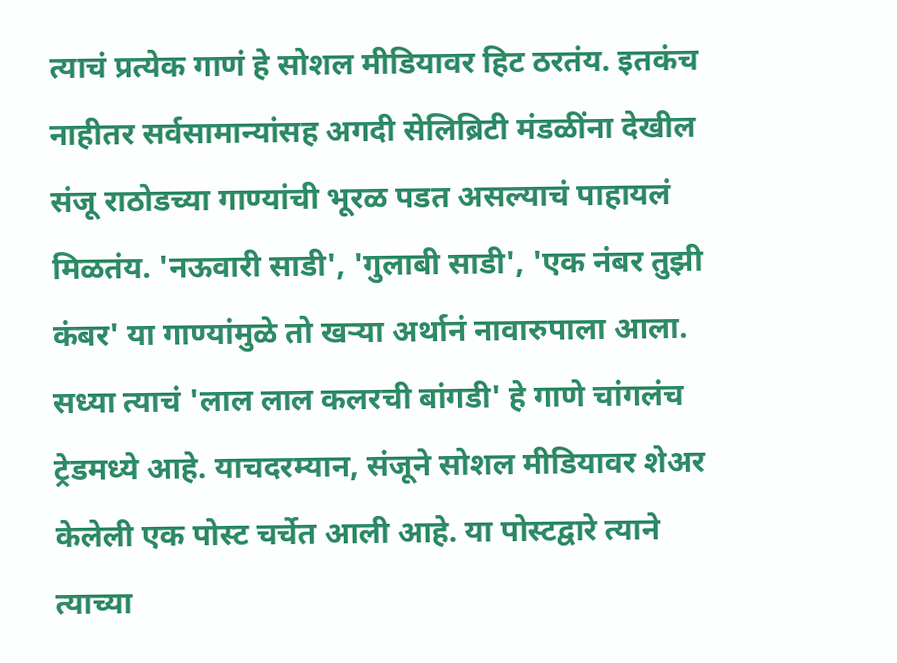त्याचं प्रत्येक गाणं हे सोशल मीडियावर हिट ठरतंय. इतकंच नाहीतर सर्वसामान्यांसह अगदी सेलिब्रिटी मंडळींना देखील संजू राठोडच्या गाण्यांची भूरळ पडत असल्याचं पाहायलं मिळतंय. 'नऊवारी साडी', 'गुलाबी साडी', 'एक नंबर तुझी कंबर' या गाण्यांमुळे तो खऱ्या अर्थानं नावारुपाला आला. सध्या त्याचं 'लाल लाल कलरची बांगडी' हे गाणे चांगलंच ट्रेडमध्ये आहे. याचदरम्यान, संजूने सोशल मीडियावर शेअर केलेली एक पोस्ट चर्चेत आली आहे. या पोस्टद्वारे त्याने त्याच्या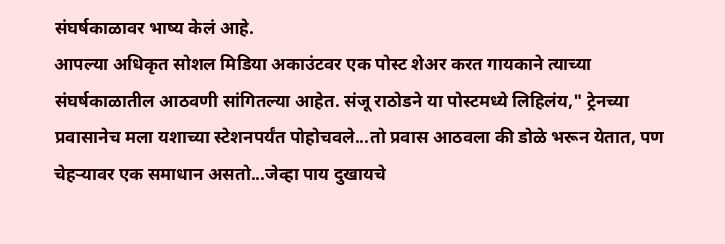संघर्षकाळावर भाष्य केलं आहे.
आपल्या अधिकृत सोशल मिडिया अकाउंटवर एक पोस्ट शेअर करत गायकाने त्याच्या संघर्षकाळातील आठवणी सांगितल्या आहेत. संजू राठोडने या पोस्टमध्ये लिहिलंय," ट्रेनच्या प्रवासानेच मला यशाच्या स्टेशनपर्यंत पोहोचवले...तो प्रवास आठवला की डोळे भरून येतात, पण चेहऱ्यावर एक समाधान असतो...जेव्हा पाय दुखायचे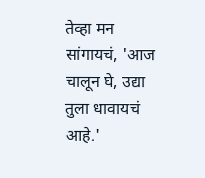तेव्हा मन सांगायचं, 'आज चालून घे, उद्या तुला धावायचं आहे.'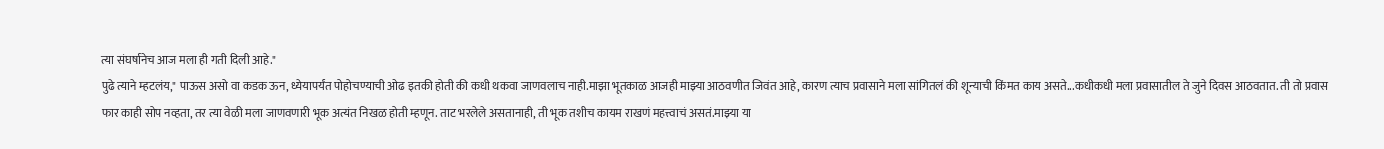त्या संघर्षानेच आज मला ही गती दिली आहे."
पुढे त्याने म्हटलंय," पाऊस असो वा कडक ऊन, ध्येयापर्यंत पोहोचण्याची ओढ इतकी होती की कधी थकवा जाणवलाच नाही.माझा भूतकाळ आजही माझ्या आठवणीत जिवंत आहे, कारण त्याच प्रवासाने मला सांगितलं की शून्याची किंमत काय असते...कधीकधी मला प्रवासातील ते जुने दिवस आठवतात. ती तो प्रवास फार काही सोप नव्हता, तर त्या वेळी मला जाणवणारी भूक अत्यंत निखळ होती म्हणून. ताट भरलेले असतानाही, ती भूक तशीच कायम राखणं महत्त्वाचं असतं.माझ्या या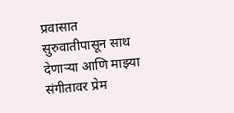प्रवासात सुरुवातीपासून साथ देणाऱ्या आणि माझ्या संगीतावर प्रेम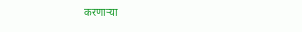करणाऱ्या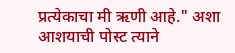प्रत्येकाचा मी ऋणी आहे." अशा आशयाची पोस्ट त्याने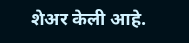शेअर केली आहे.